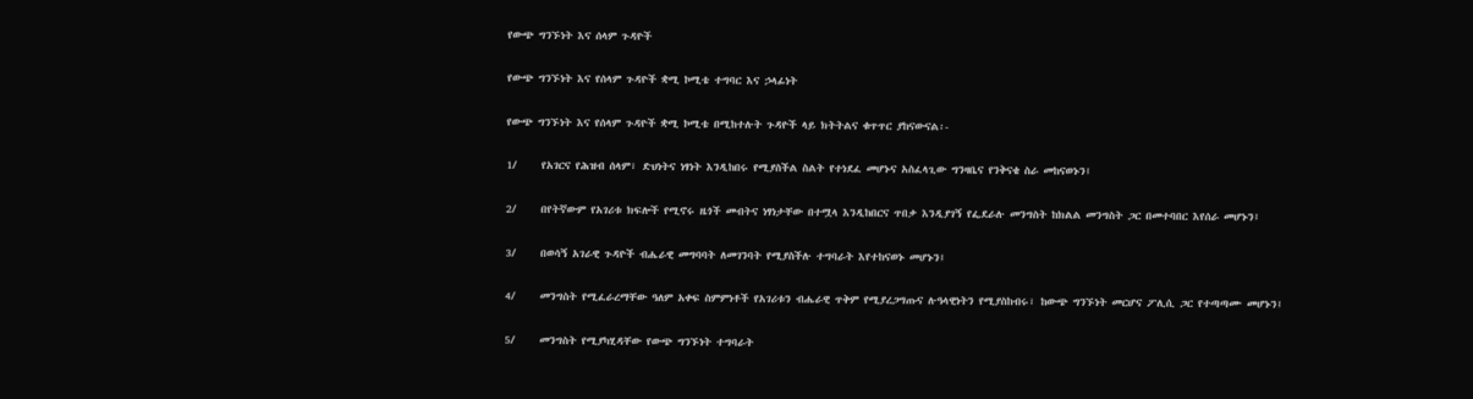የውጭ ግንኙነት እና ሰላም ጉዳዮች

የውጭ ግንኙነት እና የሰላም ጉዳዮች ቋሚ ኮሚቴ ተግባር እና ኃላፊነት

የውጭ ግንኙነት እና የሰላም ጉዳዮች ቋሚ ኮሚቴ በሚከተሉት ጉዳዮች ላይ ክትትልና ቁጥጥር ያከናውናል፡-

1/     የአገርና የሕዝብ ሰላም፣ ድህነትና ነፃነት እንዲከበሩ የሚያስችል ስልት የተነደፈ መሆኑና አስፈላጊው ግንዛቤና የንቅናቄ ስራ መከናወኑን፤

2/     በየትኛውም የአገሪቱ ክፍሎች የሚኖሩ ዜጎች መብትና ነፃነታቸው በተሟላ እንዲከበርና ጥበቃ እንዲያገኝ የፌደራሉ መንግስት ከክልል መንግስት ጋር በመተባበር እየሰራ መሆኑን፤

3/     በወሳኝ አገራዊ ጉዳዮች ብሔራዊ መግባባት ለመገንባት የሚያስችሉ ተግባራት እየተከናወኑ መሆኑን፤

4/     መንግስት የሚፈራረማቸው ዓለም አቀፍ ስምምነቶች የአገሪቱን ብሔራዊ ጥቅም የሚያረጋግጡና ሉዓላዊነትን የሚያስከብሩ፣ ከውጭ ግንኙነት መርሆና ፖሊሲ ጋር የተጣጣሙ መሆኑን፤

5/     መንግስት የሚያካሂዳቸው የውጭ ግንኙነት ተግባራት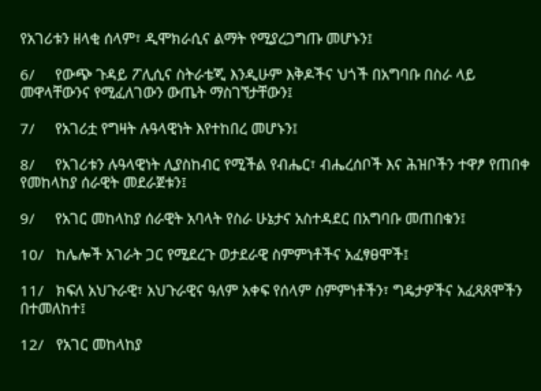የአገሪቱን ዘላቂ ሰላም፣ ዲሞክራሲና ልማት የሚያረጋግጡ መሆኑን፤

6/     የውጭ ጉዳይ ፖሊሲና ስትራቴጂ እንዲሁም እቅዶችና ህጎች በአግባቡ በስራ ላይ መዋላቸውንና የሚፈለገውን ውጤት ማስገኘታቸውን፤

7/     የአገሪቷ የግዛት ሉዓላዊነት እየተከበረ መሆኑን፤

8/     የአገሪቱን ሉዓላዊነት ሊያስከብር የሚችል የብሔር፣ ብሔረሰቦች እና ሕዝቦችን ተዋፆ የጠበቀ የመከላከያ ሰራዊት መደራጀቱን፤

9/     የአገር መከላከያ ሰራዊት አባላት የስራ ሁኔታና አስተዳደር በአግባቡ መጠበቁን፤

10/   ከሌሎች አገራት ጋር የሚደረጉ ወታደራዊ ስምምነቶችና አፈፃፀሞች፤

11/   ክፍለ አህጉራዊ፣ አህጉራዊና ዓለም አቀፍ የሰላም ስምምነቶችን፣ ግዴታዎችና አፈጻጸሞችን በተመለከተ፤

12/   የአገር መከላከያ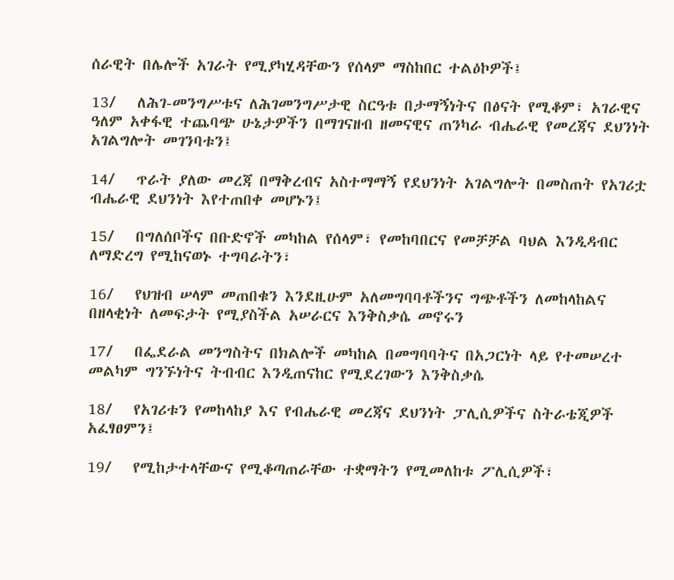ሰራዊት በሌሎች አገራት የሚያካሂዳቸውን የሰላም ማስከበር ተልዕኮዎች፤

13/   ለሕገ-መንግሥቱና ለሕገመንግሥታዊ ስርዓቱ በታማኝነትና በፅናት የሚቆም፣ አገራዊና ዓለም አቀፋዊ ተጨባጭ ሁኔታዎችን በማገናዘብ ዘመናዊና ጠንካራ ብሔራዊ የመረጃና ደህንነት አገልግሎት መገንባቱን፤

14/   ጥራት ያለው መረጃ በማቅረብና አስተማማኝ የደህንነት አገልግሎት በመስጠት የአገሪቷ ብሔራዊ ደህንነት እየተጠበቀ መሆኑን፤

15/   በግለሰቦችና በቡድኖች መካከል የሰላም፣ የመከባበርና የመቻቻል ባህል እንዲዳብር ለማድረግ የሚከናወኑ ተግባራትን፣

16/   የህዝብ ሠላም መጠበቁን እንደዚሁም አለመግባባቶችንና ግጭቶችን ለመከላከልና በዘላቂነት ለመፍታት የሚያስችል አሠራርና እንቅስቃሴ መኖሩን

17/   በፌደራል መንግስትና በክልሎች መካከል በመግባባትና በአጋርነት ላይ የተመሠረተ መልካም ግንኙነትና ትብብር እንዲጠናከር የሚደረገውን እንቅስቃሴ

18/   የአገሪቱን የመከላከያ እና የብሔራዊ መረጃና ደህንነት ፓሊሲዎችና ስትራቴጂዎች አፈፃፀምን፤

19/   የሚከታተላቸውና የሚቆጣጠራቸው ተቋማትን የሚመለከቱ ፖሊሲዎች፣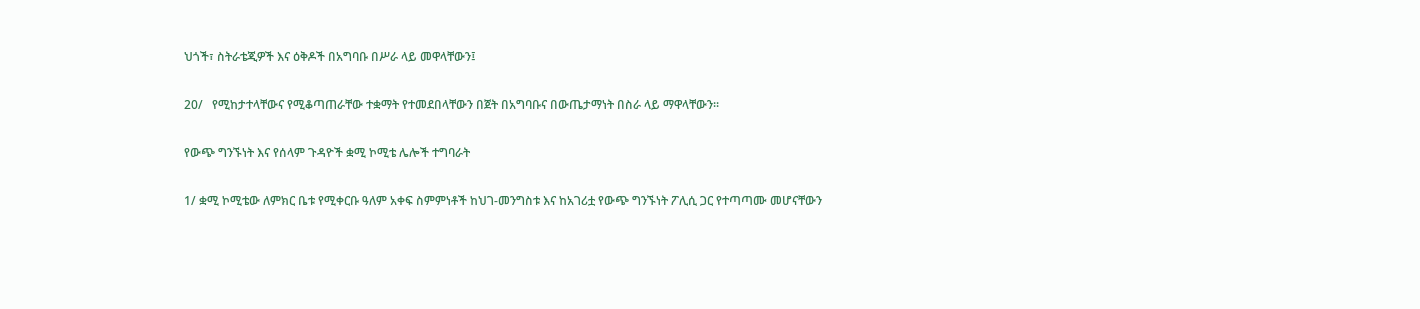ህጎች፣ ስትራቴጂዎች እና ዕቅዶች በአግባቡ በሥራ ላይ መዋላቸውን፤

20/   የሚከታተላቸውና የሚቆጣጠራቸው ተቋማት የተመደበላቸውን በጀት በአግባቡና በውጤታማነት በስራ ላይ ማዋላቸውን፡፡

የውጭ ግንኙነት እና የሰላም ጉዳዮች ቋሚ ኮሚቴ ሌሎች ተግባራት

1/ ቋሚ ኮሚቴው ለምክር ቤቱ የሚቀርቡ ዓለም አቀፍ ስምምነቶች ከህገ-መንግስቱ እና ከአገሪቷ የውጭ ግንኙነት ፖሊሲ ጋር የተጣጣሙ መሆናቸውን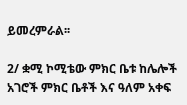ይመረምራል፡፡

2/ ቋሚ ኮሚቴው ምክር ቤቱ ከሌሎች አገሮች ምክር ቤቶች እና ዓለም አቀፍ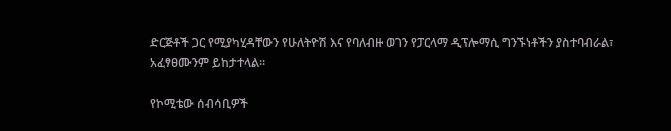ድርጅቶች ጋር የሚያካሂዳቸውን የሁለትዮሽ እና የባለብዙ ወገን የፓርላማ ዲፕሎማሲ ግንኙነቶችን ያስተባብራል፣ አፈፃፀሙንም ይከታተላል፡፡

የኮሚቴው ሰብሳቢዎች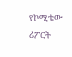የኮሚቴው ሪፖርት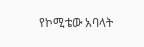የኮሚቴው አባላት